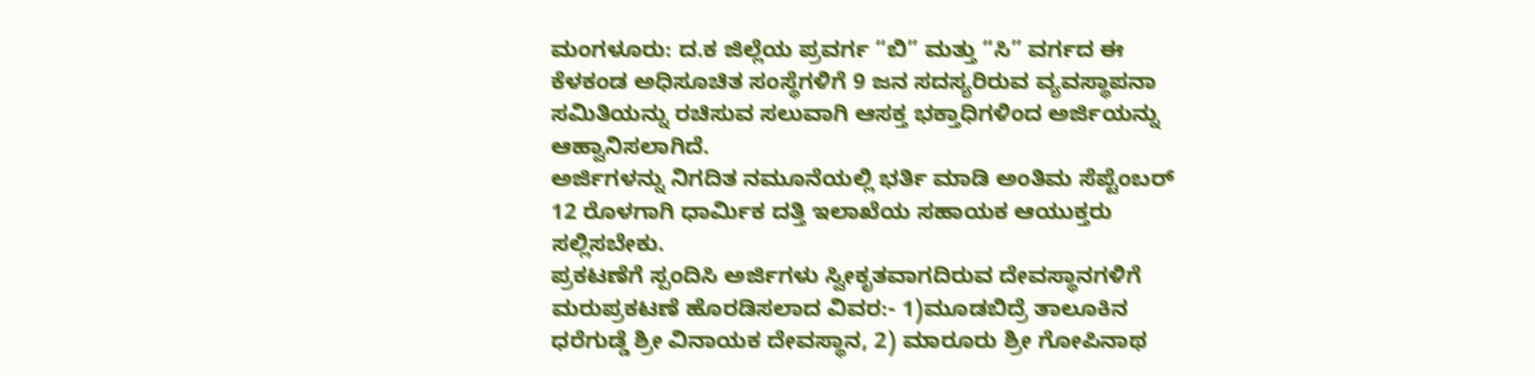ಮಂಗಳೂರು: ದ.ಕ ಜಿಲ್ಲೆಯ ಪ್ರವರ್ಗ “ಬಿ” ಮತ್ತು “ಸಿ” ವರ್ಗದ ಈ ಕೆಳಕಂಡ ಅಧಿಸೂಚಿತ ಸಂಸ್ಥೆಗಳಿಗೆ 9 ಜನ ಸದಸ್ಯರಿರುವ ವ್ಯವಸ್ಥಾಪನಾ ಸಮಿತಿಯನ್ನು ರಚಿಸುವ ಸಲುವಾಗಿ ಆಸಕ್ತ ಭಕ್ತಾಧಿಗಳಿಂದ ಅರ್ಜಿಯನ್ನು ಆಹ್ವಾನಿಸಲಾಗಿದೆ.
ಅರ್ಜಿಗಳನ್ನು ನಿಗದಿತ ನಮೂನೆಯಲ್ಲಿ ಭರ್ತಿ ಮಾಡಿ ಅಂತಿಮ ಸೆಪ್ಟೆಂಬರ್ 12 ರೊಳಗಾಗಿ ಧಾರ್ಮಿಕ ದತ್ತಿ ಇಲಾಖೆಯ ಸಹಾಯಕ ಆಯುಕ್ತರು ಸಲ್ಲಿಸಬೇಕು.
ಪ್ರಕಟಣೆಗೆ ಸ್ಪಂದಿಸಿ ಅರ್ಜಿಗಳು ಸ್ವೀಕೃತವಾಗದಿರುವ ದೇವಸ್ಥಾನಗಳಿಗೆ ಮರುಪ್ರಕಟಣೆ ಹೊರಡಿಸಲಾದ ವಿವರ:- 1)ಮೂಡಬಿದ್ರೆ ತಾಲೂಕಿನ ಧರೆಗುಡ್ಡೆ ಶ್ರೀ ವಿನಾಯಕ ದೇವಸ್ಥಾನ, 2) ಮಾರೂರು ಶ್ರೀ ಗೋಪಿನಾಥ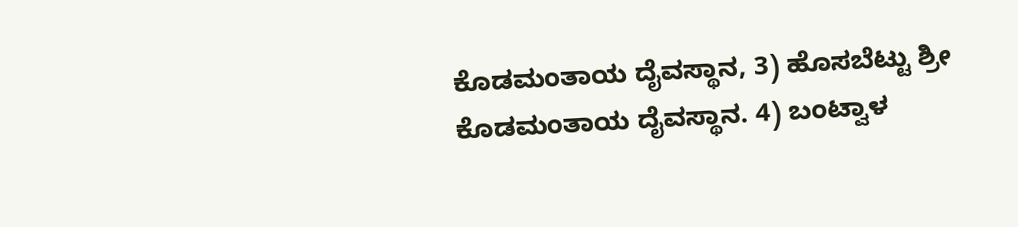ಕೊಡಮಂತಾಯ ದೈವಸ್ಥಾನ, 3) ಹೊಸಬೆಟ್ಟು ಶ್ರೀ ಕೊಡಮಂತಾಯ ದೈವಸ್ಥಾನ. 4) ಬಂಟ್ವಾಳ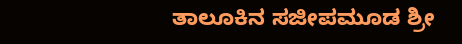ತಾಲೂಕಿನ ಸಜೀಪಮೂಡ ಶ್ರೀ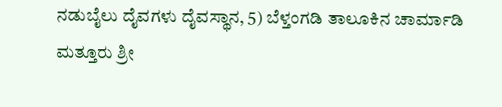ನಡುಬೈಲು ದೈವಗಳು ದೈವಸ್ಥಾನ, 5) ಬೆಳ್ತಂಗಡಿ ತಾಲೂಕಿನ ಚಾರ್ಮಾಡಿ ಮತ್ತೂರು ಶ್ರೀ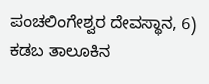ಪಂಚಲಿಂಗೇಶ್ವರ ದೇವಸ್ಥಾನ, 6) ಕಡಬ ತಾಲೂಕಿನ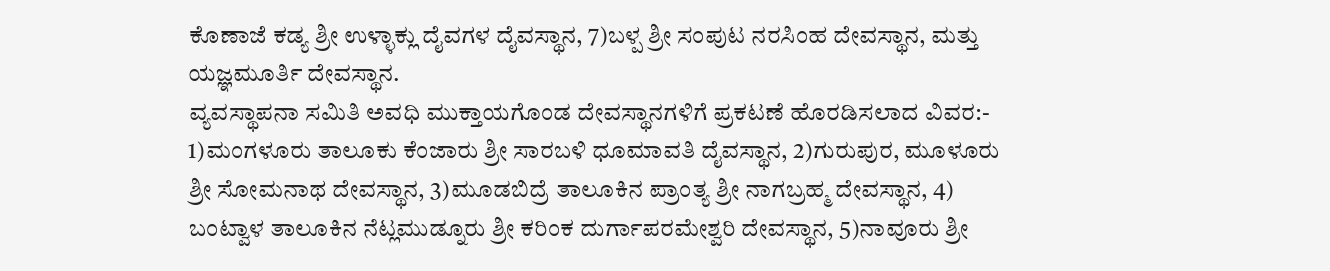ಕೊಣಾಜೆ ಕಡ್ಯ ಶ್ರೀ ಉಳ್ಳಾಕ್ಲು ದೈವಗಳ ದೈವಸ್ಥಾನ, 7)ಬಳ್ಪ ಶ್ರೀ ಸಂಪುಟ ನರಸಿಂಹ ದೇವಸ್ಥಾನ, ಮತ್ತು ಯಜ್ಞಮೂರ್ತಿ ದೇವಸ್ಥಾನ.
ವ್ಯವಸ್ಥಾಪನಾ ಸಮಿತಿ ಅವಧಿ ಮುಕ್ತಾಯಗೊಂಡ ದೇವಸ್ಥಾನಗಳಿಗೆ ಪ್ರಕಟಣೆ ಹೊರಡಿಸಲಾದ ವಿವರ:- 1)ಮಂಗಳೂರು ತಾಲೂಕು ಕೆಂಜಾರು ಶ್ರೀ ಸಾರಬಳಿ ಧೂಮಾವತಿ ದೈವಸ್ಥಾನ, 2)ಗುರುಪುರ, ಮೂಳೂರು ಶ್ರೀ ಸೋಮನಾಥ ದೇವಸ್ಥಾನ, 3)ಮೂಡಬಿದ್ರೆ ತಾಲೂಕಿನ ಪ್ರಾಂತ್ಯ ಶ್ರೀ ನಾಗಬ್ರಹ್ಮ ದೇವಸ್ಥಾನ, 4) ಬಂಟ್ವಾಳ ತಾಲೂಕಿನ ನೆಟ್ಲಮುಡ್ನೂರು ಶ್ರೀ ಕರಿಂಕ ದುರ್ಗಾಪರಮೇಶ್ವರಿ ದೇವಸ್ಥಾನ, 5)ನಾವೂರು ಶ್ರೀ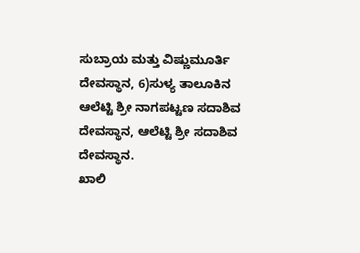ಸುಬ್ರಾಯ ಮತ್ತು ವಿಷ್ಣುಮೂರ್ತಿ ದೇವಸ್ಥಾನ, 6)ಸುಳ್ಯ ತಾಲೂಕಿನ ಆಲೆಟ್ಟಿ ಶ್ರೀ ನಾಗಪಟ್ಟಣ ಸದಾಶಿವ ದೇವಸ್ಥಾನ, ಆಲೆಟ್ಟಿ ಶ್ರೀ ಸದಾಶಿವ ದೇವಸ್ಥಾನ.
ಖಾಲಿ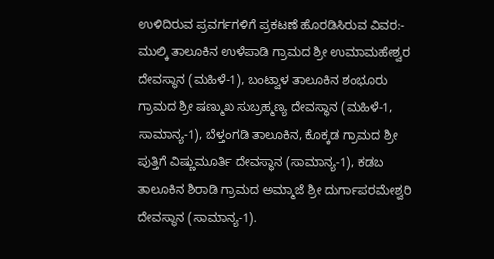ಉಳಿದಿರುವ ಪ್ರವರ್ಗಗಳಿಗೆ ಪ್ರಕಟಣೆ ಹೊರಡಿಸಿರುವ ವಿವರ:- ಮುಲ್ಕಿ ತಾಲೂಕಿನ ಉಳೆಪಾಡಿ ಗ್ರಾಮದ ಶ್ರೀ ಉಮಾಮಹೇಶ್ವರ ದೇವಸ್ಥಾನ (ಮಹಿಳೆ-1), ಬಂಟ್ವಾಳ ತಾಲೂಕಿನ ಶಂಭೂರು ಗ್ರಾಮದ ಶ್ರೀ ಷಣ್ಮುಖ ಸುಬ್ರಹ್ಮಣ್ಯ ದೇವಸ್ಥಾನ (ಮಹಿಳೆ-1, ಸಾಮಾನ್ಯ-1), ಬೆಳ್ತಂಗಡಿ ತಾಲೂಕಿನ, ಕೊಕ್ಕಡ ಗ್ರಾಮದ ಶ್ರೀ ಪುತ್ತಿಗೆ ವಿಷ್ಣುಮೂರ್ತಿ ದೇವಸ್ಥಾನ (ಸಾಮಾನ್ಯ-1), ಕಡಬ ತಾಲೂಕಿನ ಶಿರಾಡಿ ಗ್ರಾಮದ ಅಮ್ಮಾಜೆ ಶ್ರೀ ದುರ್ಗಾಪರಮೇಶ್ವರಿ ದೇವಸ್ಥಾನ (ಸಾಮಾನ್ಯ-1).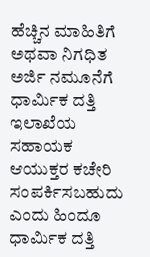ಹೆಚ್ಚಿನ ಮಾಹಿತಿಗೆ ಅಥವಾ ನಿಗಧಿತ ಅರ್ಜಿ ನಮೂನೆಗೆ ಧಾರ್ಮಿಕ ದತ್ತಿ ಇಲಾಖೆಯ ಸಹಾಯಕ ಆಯುಕ್ತರ ಕಚೇರಿ ಸಂಪರ್ಕಿಸಬಹುದು ಎಂದು ಹಿಂದೂ ಧಾರ್ಮಿಕ ದತ್ತಿ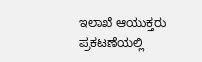ಇಲಾಖೆ ಆಯುಕ್ತರು ಪ್ರಕಟಣೆಯಲ್ಲಿ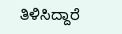ತಿಳಿಸಿದ್ದಾರೆ